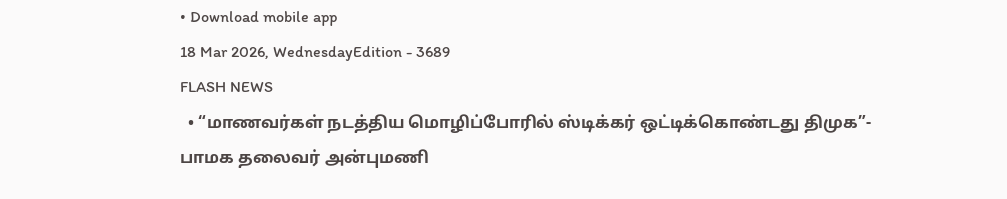• Download mobile app
18 Mar 2026, WednesdayEdition - 3689
FLASH NEWS
  • “மாணவர்கள் நடத்திய மொழிப்போரில் ஸ்டிக்கர் ஒட்டிக்கொண்டது திமுக”- பாமக தலைவர் அன்புமணி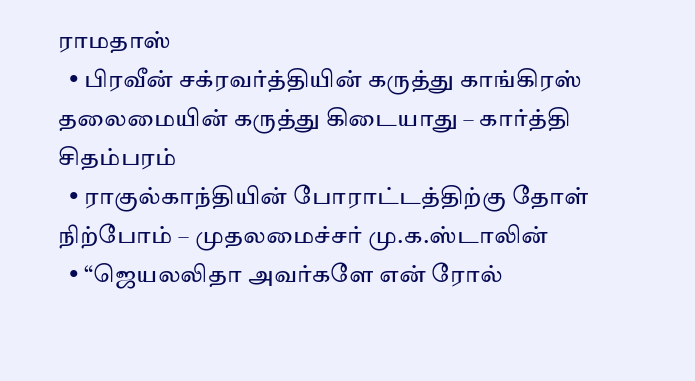ராமதாஸ்
  • பிரவீன் சக்ரவர்த்தியின் கருத்து காங்கிரஸ் தலைமையின் கருத்து கிடையாது – கார்த்தி சிதம்பரம்
  • ராகுல்காந்தியின் போராட்டத்திற்கு தோள் நிற்போம் – முதலமைச்சர் மு.க.ஸ்டாலின்
  • “ஜெயலலிதா அவர்களே என் ரோல்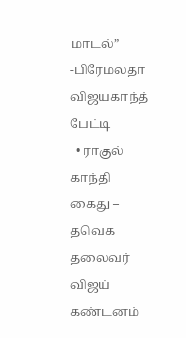மாடல்” -பிரேமலதா விஜயகாந்த் பேட்டி
  • ராகுல் காந்தி கைது – தவெக தலைவர் விஜய் கண்டனம்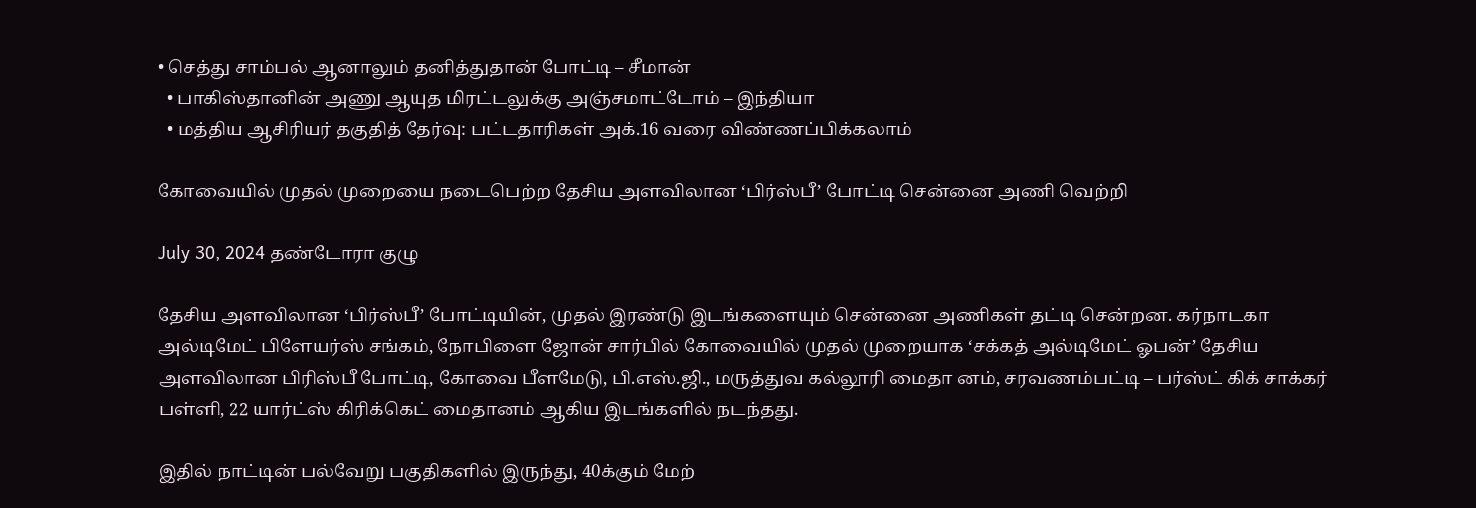• செத்து சாம்பல் ஆனாலும் தனித்துதான் போட்டி – சீமான்
  • பாகிஸ்தானின் அணு ஆயுத மிரட்டலுக்கு அஞ்சமாட்டோம் – இந்தியா
  • மத்திய ஆசிரியர் தகுதித் தேர்வு: பட்டதாரிகள் அக்.16 வரை விண்ணப்பிக்கலாம்

கோவையில் முதல் முறையை நடைபெற்ற தேசிய அளவிலான ‘பிர்ஸ்பீ’ போட்டி சென்னை அணி வெற்றி

July 30, 2024 தண்டோரா குழு

தேசிய அளவிலான ‘பிர்ஸ்பீ’ போட்டியின், முதல் இரண்டு இடங்களையும் சென்னை அணிகள் தட்டி சென்றன. கர்நாடகா அல்டிமேட் பிளேயர்ஸ் சங்கம், நோபிளை ஜோன் சார்பில் கோவையில் முதல் முறையாக ‘சக்கத் அல்டிமேட் ஓபன்’ தேசிய அளவிலான பிரிஸ்பீ போட்டி, கோவை பீளமேடு, பி.எஸ்.ஜி., மருத்துவ கல்லூரி மைதா னம், சரவணம்பட்டி – பர்ஸ்ட் கிக் சாக்கர் பள்ளி, 22 யார்ட்ஸ் கிரிக்கெட் மைதானம் ஆகிய இடங்களில் நடந்தது.

இதில் நாட்டின் பல்வேறு பகுதிகளில் இருந்து, 40க்கும் மேற்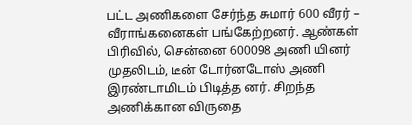பட்ட அணிகளை சேர்ந்த சுமார் 600 வீரர் – வீராங்கனைகள் பங்கேற்றனர். ஆண்கள் பிரிவில், சென்னை 600098 அணி யினர் முதலிடம், டீன் டோர்னடோஸ் அணி இரண்டாமிடம் பிடித்த னர். சிறந்த அணிக்கான விருதை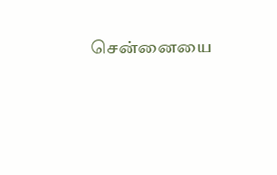சென்னையை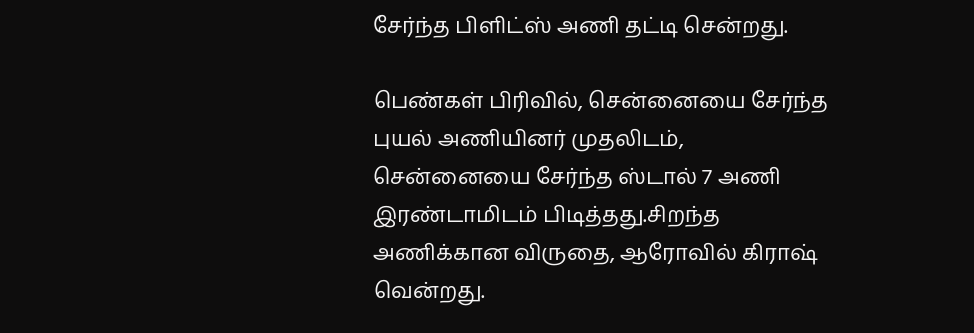சேர்ந்த பிளிட்ஸ் அணி தட்டி சென்றது.

பெண்கள் பிரிவில், சென்னையை சேர்ந்த புயல் அணியினர் முதலிடம், சென்னையை சேர்ந்த ஸ்டால் 7 அணி இரண்டாமிடம் பிடித்தது.சிறந்த அணிக்கான விருதை, ஆரோவில் கிராஷ் வென்றது.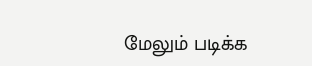மேலும் படிக்க